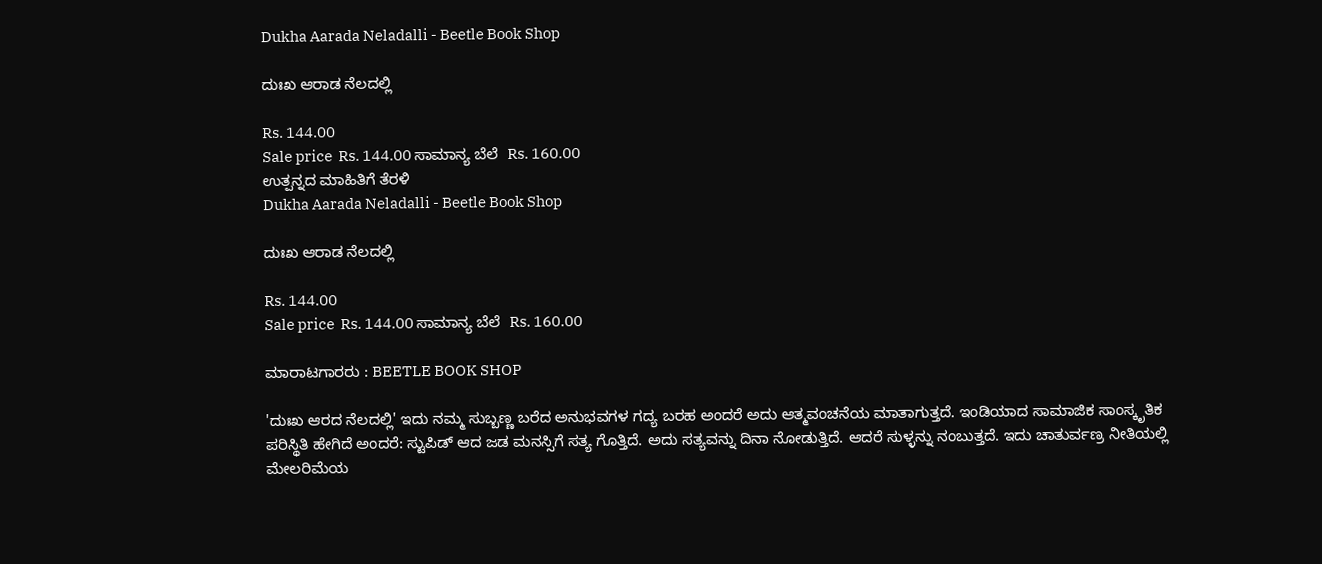Dukha Aarada Neladalli - Beetle Book Shop

ದುಃಖ ಆರಾಡ ನೆಲದಲ್ಲಿ

Rs. 144.00
Sale price  Rs. 144.00 ಸಾಮಾನ್ಯ ಬೆಲೆ  Rs. 160.00
ಉತ್ಪನ್ನದ ಮಾಹಿತಿಗೆ ತೆರಳಿ
Dukha Aarada Neladalli - Beetle Book Shop

ದುಃಖ ಆರಾಡ ನೆಲದಲ್ಲಿ

Rs. 144.00
Sale price  Rs. 144.00 ಸಾಮಾನ್ಯ ಬೆಲೆ  Rs. 160.00

ಮಾರಾಟಗಾರರು : BEETLE BOOK SHOP

'ದುಃಖ ಆರದ ನೆಲದಲ್ಲಿ' ಇದು ನಮ್ಮ ಸುಬ್ಬಣ್ಣ ಬರೆದ ಅನುಭವಗಳ ಗದ್ಯ ಬರಹ ಅಂದರೆ ಅದು ಆತ್ಮವಂಚನೆಯ ಮಾತಾಗುತ್ತದೆ. ಇಂಡಿಯಾದ ಸಾಮಾಜಿಕ ಸಾಂಸ್ಕೃತಿಕ ಪರಿಸ್ಥಿತಿ ಹೇಗಿದೆ ಅಂದರೆ: ಸ್ಟುಪಿಡ್ ಆದ ಜಡ ಮನಸ್ಸಿಗೆ ಸತ್ಯ ಗೊತ್ತಿದೆ. ಅದು ಸತ್ಯವನ್ನು ದಿನಾ ನೋಡುತ್ತಿದೆ. ಆದರೆ ಸುಳ್ಳನ್ನು ನಂಬುತ್ತದೆ. ಇದು ಚಾತುರ್ವಣ್ರ ನೀತಿಯಲ್ಲಿ ಮೇಲರಿಮೆಯ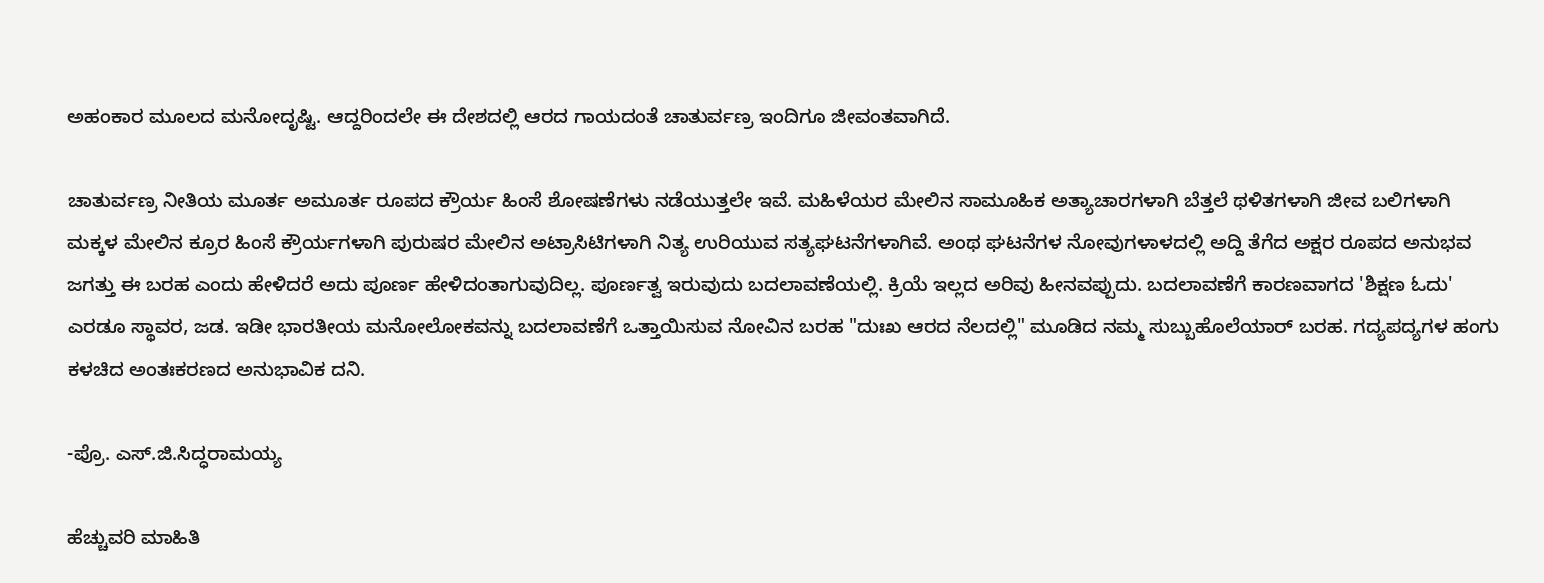ಅಹಂಕಾರ ಮೂಲದ ಮನೋದೃಷ್ಟಿ. ಆದ್ದರಿಂದಲೇ ಈ ದೇಶದಲ್ಲಿ ಆರದ ಗಾಯದಂತೆ ಚಾತುರ್ವಣ್ರ ಇಂದಿಗೂ ಜೀವಂತವಾಗಿದೆ.

ಚಾತುರ್ವಣ್ರ ನೀತಿಯ ಮೂರ್ತ ಅಮೂರ್ತ ರೂಪದ ಕ್ರೌರ್ಯ ಹಿಂಸೆ ಶೋಷಣೆಗಳು ನಡೆಯುತ್ತಲೇ ಇವೆ. ಮಹಿಳೆಯರ ಮೇಲಿನ ಸಾಮೂಹಿಕ ಅತ್ಯಾಚಾರಗಳಾಗಿ ಬೆತ್ತಲೆ ಥಳಿತಗಳಾಗಿ ಜೀವ ಬಲಿಗಳಾಗಿ ಮಕ್ಕಳ ಮೇಲಿನ ಕ್ರೂರ ಹಿಂಸೆ ಕ್ರೌರ್ಯಗಳಾಗಿ ಪುರುಷರ ಮೇಲಿನ ಅಟ್ರಾಸಿಟಿಗಳಾಗಿ ನಿತ್ಯ ಉರಿಯುವ ಸತ್ಯಘಟನೆಗಳಾಗಿವೆ. ಅಂಥ ಘಟನೆಗಳ ನೋವುಗಳಾಳದಲ್ಲಿ ಅದ್ದಿ ತೆಗೆದ ಅಕ್ಷರ ರೂಪದ ಅನುಭವ ಜಗತ್ತು ಈ ಬರಹ ಎಂದು ಹೇಳಿದರೆ ಅದು ಪೂರ್ಣ ಹೇಳಿದಂತಾಗುವುದಿಲ್ಲ. ಪೂರ್ಣತ್ವ ಇರುವುದು ಬದಲಾವಣೆಯಲ್ಲಿ. ಕ್ರಿಯೆ ಇಲ್ಲದ ಅರಿವು ಹೀನವಪ್ಪುದು. ಬದಲಾವಣೆಗೆ ಕಾರಣವಾಗದ 'ಶಿಕ್ಷಣ ಓದು' ಎರಡೂ ಸ್ಥಾವರ, ಜಡ. ಇಡೀ ಭಾರತೀಯ ಮನೋಲೋಕವನ್ನು ಬದಲಾವಣೆಗೆ ಒತ್ತಾಯಿಸುವ ನೋವಿನ ಬರಹ "ದುಃಖ ಆರದ ನೆಲದಲ್ಲಿ" ಮೂಡಿದ ನಮ್ಮ ಸುಬ್ಬುಹೊಲೆಯಾರ್ ಬರಹ. ಗದ್ಯಪದ್ಯಗಳ ಹಂಗು ಕಳಚಿದ ಅಂತಃಕರಣದ ಅನುಭಾವಿಕ ದನಿ.

-ಪ್ರೊ. ಎಸ್.ಜಿ.ಸಿದ್ಧರಾಮಯ್ಯ

ಹೆಚ್ಚುವರಿ ಮಾಹಿತಿ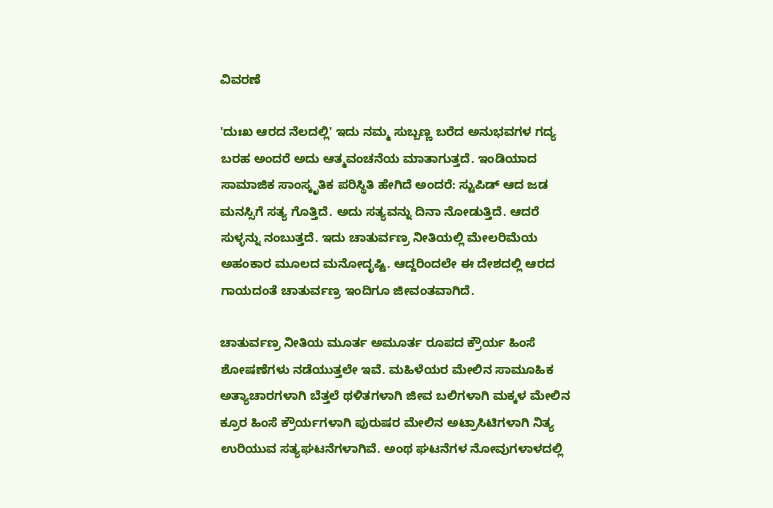ವಿವರಣೆ

'ದುಃಖ ಆರದ ನೆಲದಲ್ಲಿ' ಇದು ನಮ್ಮ ಸುಬ್ಬಣ್ಣ ಬರೆದ ಅನುಭವಗಳ ಗದ್ಯ ಬರಹ ಅಂದರೆ ಅದು ಆತ್ಮವಂಚನೆಯ ಮಾತಾಗುತ್ತದೆ. ಇಂಡಿಯಾದ ಸಾಮಾಜಿಕ ಸಾಂಸ್ಕೃತಿಕ ಪರಿಸ್ಥಿತಿ ಹೇಗಿದೆ ಅಂದರೆ: ಸ್ಟುಪಿಡ್ ಆದ ಜಡ ಮನಸ್ಸಿಗೆ ಸತ್ಯ ಗೊತ್ತಿದೆ. ಅದು ಸತ್ಯವನ್ನು ದಿನಾ ನೋಡುತ್ತಿದೆ. ಆದರೆ ಸುಳ್ಳನ್ನು ನಂಬುತ್ತದೆ. ಇದು ಚಾತುರ್ವಣ್ರ ನೀತಿಯಲ್ಲಿ ಮೇಲರಿಮೆಯ ಅಹಂಕಾರ ಮೂಲದ ಮನೋದೃಷ್ಟಿ. ಆದ್ದರಿಂದಲೇ ಈ ದೇಶದಲ್ಲಿ ಆರದ ಗಾಯದಂತೆ ಚಾತುರ್ವಣ್ರ ಇಂದಿಗೂ ಜೀವಂತವಾಗಿದೆ.

ಚಾತುರ್ವಣ್ರ ನೀತಿಯ ಮೂರ್ತ ಅಮೂರ್ತ ರೂಪದ ಕ್ರೌರ್ಯ ಹಿಂಸೆ ಶೋಷಣೆಗಳು ನಡೆಯುತ್ತಲೇ ಇವೆ. ಮಹಿಳೆಯರ ಮೇಲಿನ ಸಾಮೂಹಿಕ ಅತ್ಯಾಚಾರಗಳಾಗಿ ಬೆತ್ತಲೆ ಥಳಿತಗಳಾಗಿ ಜೀವ ಬಲಿಗಳಾಗಿ ಮಕ್ಕಳ ಮೇಲಿನ ಕ್ರೂರ ಹಿಂಸೆ ಕ್ರೌರ್ಯಗಳಾಗಿ ಪುರುಷರ ಮೇಲಿನ ಅಟ್ರಾಸಿಟಿಗಳಾಗಿ ನಿತ್ಯ ಉರಿಯುವ ಸತ್ಯಘಟನೆಗಳಾಗಿವೆ. ಅಂಥ ಘಟನೆಗಳ ನೋವುಗಳಾಳದಲ್ಲಿ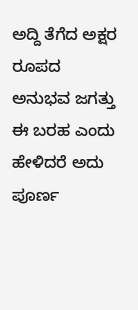ಅದ್ದಿ ತೆಗೆದ ಅಕ್ಷರ ರೂಪದ ಅನುಭವ ಜಗತ್ತು ಈ ಬರಹ ಎಂದು ಹೇಳಿದರೆ ಅದು ಪೂರ್ಣ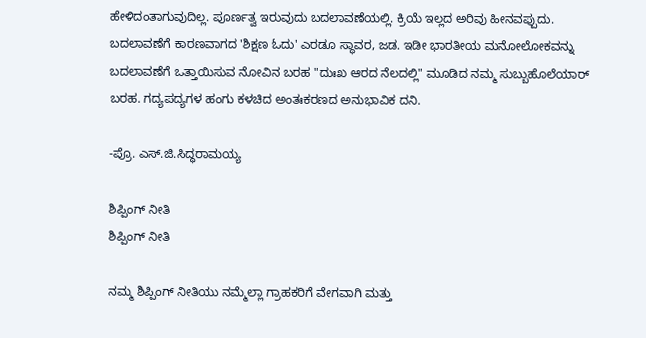ಹೇಳಿದಂತಾಗುವುದಿಲ್ಲ. ಪೂರ್ಣತ್ವ ಇರುವುದು ಬದಲಾವಣೆಯಲ್ಲಿ. ಕ್ರಿಯೆ ಇಲ್ಲದ ಅರಿವು ಹೀನವಪ್ಪುದು. ಬದಲಾವಣೆಗೆ ಕಾರಣವಾಗದ 'ಶಿಕ್ಷಣ ಓದು' ಎರಡೂ ಸ್ಥಾವರ, ಜಡ. ಇಡೀ ಭಾರತೀಯ ಮನೋಲೋಕವನ್ನು ಬದಲಾವಣೆಗೆ ಒತ್ತಾಯಿಸುವ ನೋವಿನ ಬರಹ "ದುಃಖ ಆರದ ನೆಲದಲ್ಲಿ" ಮೂಡಿದ ನಮ್ಮ ಸುಬ್ಬುಹೊಲೆಯಾರ್ ಬರಹ. ಗದ್ಯಪದ್ಯಗಳ ಹಂಗು ಕಳಚಿದ ಅಂತಃಕರಣದ ಅನುಭಾವಿಕ ದನಿ.

-ಪ್ರೊ. ಎಸ್.ಜಿ.ಸಿದ್ಧರಾಮಯ್ಯ

ಶಿಪ್ಪಿಂಗ್ ನೀತಿ
ಶಿಪ್ಪಿಂಗ್ ನೀತಿ

ನಮ್ಮ ಶಿಪ್ಪಿಂಗ್ ನೀತಿಯು ನಮ್ಮೆಲ್ಲಾ ಗ್ರಾಹಕರಿಗೆ ವೇಗವಾಗಿ ಮತ್ತು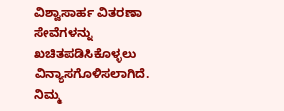ವಿಶ್ವಾಸಾರ್ಹ ವಿತರಣಾ ಸೇವೆಗಳನ್ನು ಖಚಿತಪಡಿಸಿಕೊಳ್ಳಲು ವಿನ್ಯಾಸಗೊಳಿಸಲಾಗಿದೆ. ನಿಮ್ಮ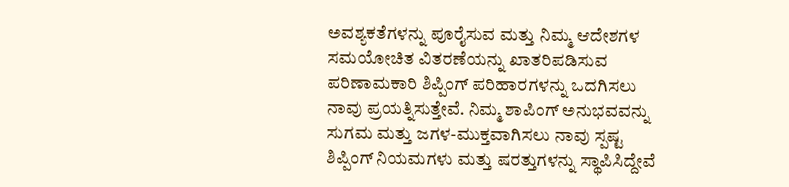ಅವಶ್ಯಕತೆಗಳನ್ನು ಪೂರೈಸುವ ಮತ್ತು ನಿಮ್ಮ ಆದೇಶಗಳ ಸಮಯೋಚಿತ ವಿತರಣೆಯನ್ನು ಖಾತರಿಪಡಿಸುವ ಪರಿಣಾಮಕಾರಿ ಶಿಪ್ಪಿಂಗ್ ಪರಿಹಾರಗಳನ್ನು ಒದಗಿಸಲು ನಾವು ಪ್ರಯತ್ನಿಸುತ್ತೇವೆ. ನಿಮ್ಮ ಶಾಪಿಂಗ್ ಅನುಭವವನ್ನು ಸುಗಮ ಮತ್ತು ಜಗಳ-ಮುಕ್ತವಾಗಿಸಲು ನಾವು ಸ್ಪಷ್ಟ ಶಿಪ್ಪಿಂಗ್ ನಿಯಮಗಳು ಮತ್ತು ಷರತ್ತುಗಳನ್ನು ಸ್ಥಾಪಿಸಿದ್ದೇವೆ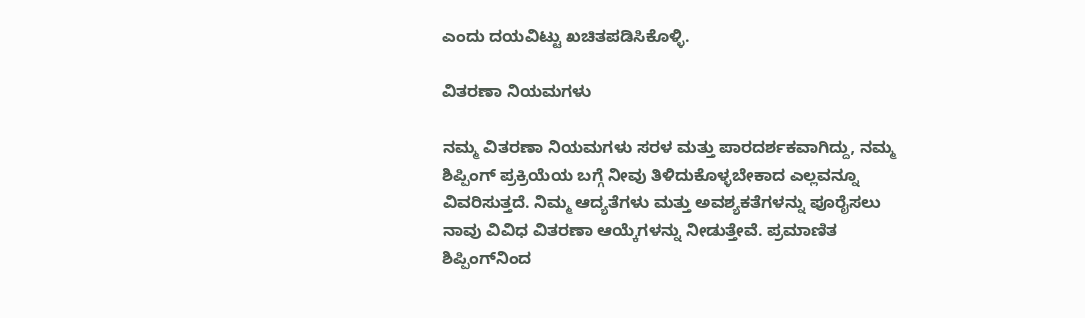ಎಂದು ದಯವಿಟ್ಟು ಖಚಿತಪಡಿಸಿಕೊಳ್ಳಿ.

ವಿತರಣಾ ನಿಯಮಗಳು

ನಮ್ಮ ವಿತರಣಾ ನಿಯಮಗಳು ಸರಳ ಮತ್ತು ಪಾರದರ್ಶಕವಾಗಿದ್ದು, ನಮ್ಮ ಶಿಪ್ಪಿಂಗ್ ಪ್ರಕ್ರಿಯೆಯ ಬಗ್ಗೆ ನೀವು ತಿಳಿದುಕೊಳ್ಳಬೇಕಾದ ಎಲ್ಲವನ್ನೂ ವಿವರಿಸುತ್ತದೆ. ನಿಮ್ಮ ಆದ್ಯತೆಗಳು ಮತ್ತು ಅವಶ್ಯಕತೆಗಳನ್ನು ಪೂರೈಸಲು ನಾವು ವಿವಿಧ ವಿತರಣಾ ಆಯ್ಕೆಗಳನ್ನು ನೀಡುತ್ತೇವೆ. ಪ್ರಮಾಣಿತ ಶಿಪ್ಪಿಂಗ್‌ನಿಂದ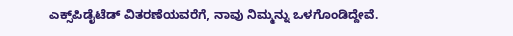ಎಕ್ಸ್‌ಪಿಡೈಟೆಡ್ ವಿತರಣೆಯವರೆಗೆ, ನಾವು ನಿಮ್ಮನ್ನು ಒಳಗೊಂಡಿದ್ದೇವೆ.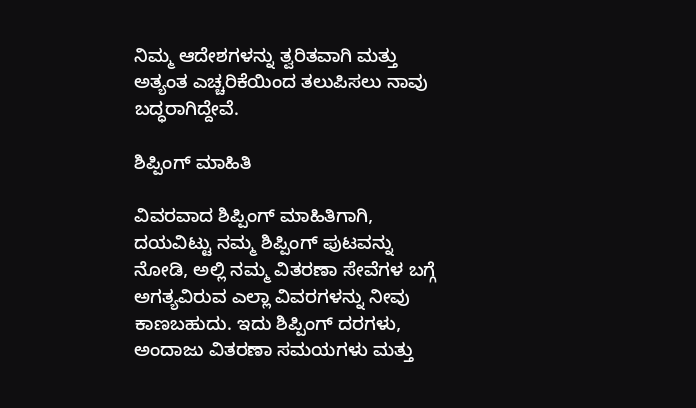ನಿಮ್ಮ ಆದೇಶಗಳನ್ನು ತ್ವರಿತವಾಗಿ ಮತ್ತು ಅತ್ಯಂತ ಎಚ್ಚರಿಕೆಯಿಂದ ತಲುಪಿಸಲು ನಾವು ಬದ್ಧರಾಗಿದ್ದೇವೆ.

ಶಿಪ್ಪಿಂಗ್ ಮಾಹಿತಿ

ವಿವರವಾದ ಶಿಪ್ಪಿಂಗ್ ಮಾಹಿತಿಗಾಗಿ, ದಯವಿಟ್ಟು ನಮ್ಮ ಶಿಪ್ಪಿಂಗ್ ಪುಟವನ್ನು ನೋಡಿ, ಅಲ್ಲಿ ನಮ್ಮ ವಿತರಣಾ ಸೇವೆಗಳ ಬಗ್ಗೆ ಅಗತ್ಯವಿರುವ ಎಲ್ಲಾ ವಿವರಗಳನ್ನು ನೀವು ಕಾಣಬಹುದು. ಇದು ಶಿಪ್ಪಿಂಗ್ ದರಗಳು, ಅಂದಾಜು ವಿತರಣಾ ಸಮಯಗಳು ಮತ್ತು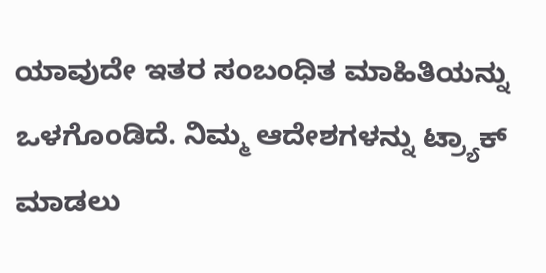ಯಾವುದೇ ಇತರ ಸಂಬಂಧಿತ ಮಾಹಿತಿಯನ್ನು ಒಳಗೊಂಡಿದೆ. ನಿಮ್ಮ ಆದೇಶಗಳನ್ನು ಟ್ರ್ಯಾಕ್ ಮಾಡಲು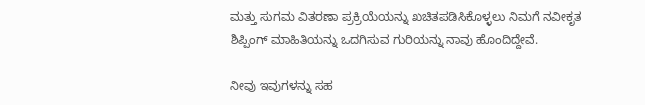ಮತ್ತು ಸುಗಮ ವಿತರಣಾ ಪ್ರಕ್ರಿಯೆಯನ್ನು ಖಚಿತಪಡಿಸಿಕೊಳ್ಳಲು ನಿಮಗೆ ನವೀಕೃತ ಶಿಪ್ಪಿಂಗ್ ಮಾಹಿತಿಯನ್ನು ಒದಗಿಸುವ ಗುರಿಯನ್ನು ನಾವು ಹೊಂದಿದ್ದೇವೆ.

ನೀವು ಇವುಗಳನ್ನು ಸಹ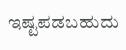ಇಷ್ಟಪಡಬಹುದು